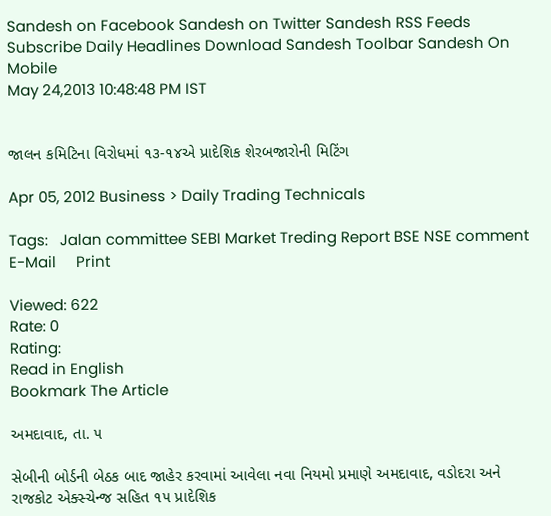Sandesh on Facebook Sandesh on Twitter Sandesh RSS Feeds Subscribe Daily Headlines Download Sandesh Toolbar Sandesh On Mobile
May 24,2013 10:48:48 PM IST


જાલન કમિટિના વિરોધમાં ૧૩-૧૪એ પ્રાદેશિક શેરબજારોની મિટિંગ

Apr 05, 2012 Business > Daily Trading Technicals

Tags:   Jalan committee SEBI Market Treding Report BSE NSE comment     E-Mail     Print

Viewed: 622
Rate: 0
Rating:
Read in English
Bookmark The Article

અમદાવાદ, તા. ૫

સેબીની બોર્ડની બેઠક બાદ જાહેર કરવામાં આવેલા નવા નિયમો પ્રમાણે અમદાવાદ, વડોદરા અને રાજકોટ એક્સ્ચેન્જ સહિત ૧૫ પ્રાદેશિક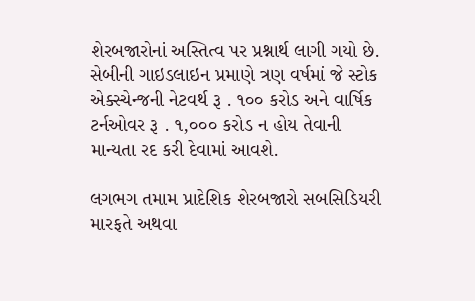શેરબજારોનાં અસ્તિત્વ પર પ્રશ્નાર્થ લાગી ગયો છે. સેબીની ગાઇડલાઇન પ્રમાણે ત્રણ વર્ષમાં જે સ્ટોક એક્સ્ચેન્જની નેટવર્થ રૂ . ૧૦૦ કરોડ અને વાર્ષિક  ટર્નઓવર રૂ . ૧,૦૦૦ કરોડ ન હોય તેવાની માન્યતા રદ કરી દેવામાં આવશે.

લગભગ તમામ પ્રાદેશિક શેરબજારો સબસિડિયરી મારફતે અથવા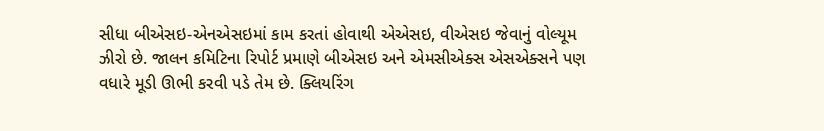સીધા બીએસઇ-એનએસઇમાં કામ કરતાં હોવાથી એએસઇ, વીએસઇ જેવાનું વોલ્યૂમ ઝીરો છે. જાલન કમિટિના રિપોર્ટ પ્રમાણે બીએસઇ અને એમસીએક્સ એસએક્સને પણ વધારે મૂડી ઊભી કરવી પડે તેમ છે. ક્લિયરિંગ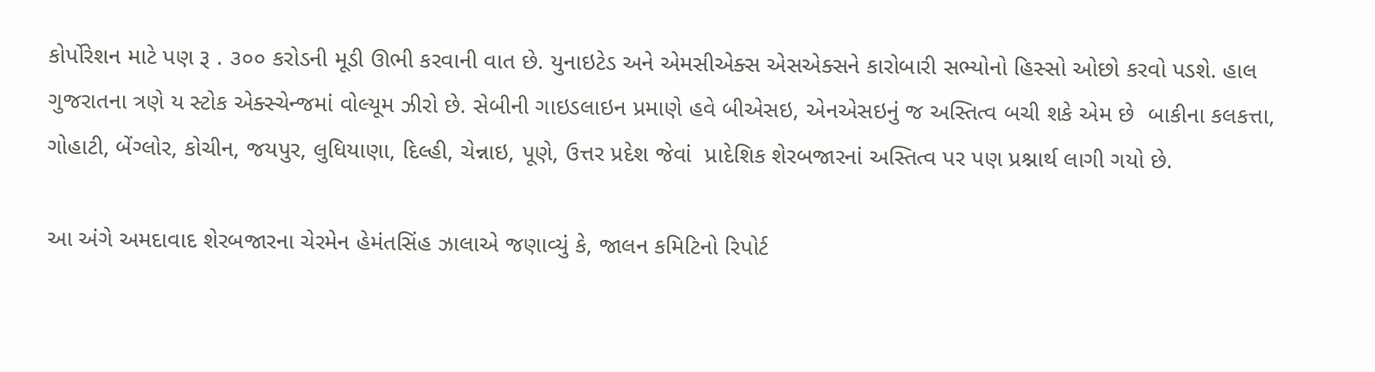કોર્પોરેશન માટે પણ રૂ . ૩૦૦ કરોડની મૂડી ઊભી કરવાની વાત છે. યુનાઇટેડ અને એમસીએક્સ એસએક્સને કારોબારી સભ્યોનો હિસ્સો ઓછો કરવો પડશે. હાલ ગુજરાતના ત્રણે ય સ્ટોક એક્સ્ચેન્જમાં વોલ્યૂમ ઝીરો છે. સેબીની ગાઇડલાઇન પ્રમાણે હવે બીએસઇ, એનએસઇનું જ અસ્તિત્વ બચી શકે એમ છે  બાકીના કલકત્તા, ગોહાટી, બેંગ્લોર, કોચીન, જયપુર, લુધિયાણા, દિલ્હી, ચેન્નાઇ, પૂણે, ઉત્તર પ્રદેશ જેવાં  પ્રાદેશિક શેરબજારનાં અસ્તિત્વ પર પણ પ્રશ્નાર્થ લાગી ગયો છે.

આ અંગે અમદાવાદ શેરબજારના ચેરમેન હેમંતસિંહ ઝાલાએ જણાવ્યું કે, જાલન કમિટિનો રિપોર્ટ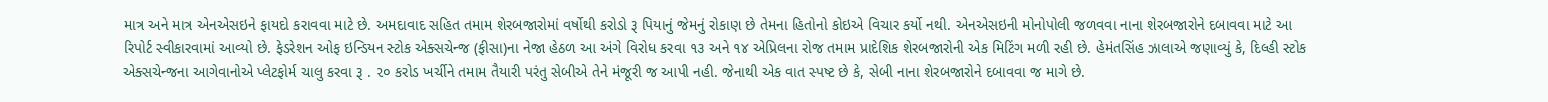માત્ર અને માત્ર એનએસઇને ફાયદો કરાવવા માટે છે. અમદાવાદ સહિત તમામ શેરબજારોમાં વર્ષોથી કરોડો રૂ પિયાનું જેમનું રોકાણ છે તેમના હિતોનો કોઇએ વિચાર કર્યો નથી. એનએસઇની મોનોપોલી જળવવા નાના શેરબજારોને દબાવવા માટે આ રિપોર્ટ સ્વીકારવામાં આવ્યો છે. ફેડરેશન ઓફ ઇન્ડિયન સ્ટોક એક્સચેન્જ (ફીસા)ના નેજા હેઠળ આ અંગે વિરોધ કરવા ૧૩ અને ૧૪ એપ્રિલના રોજ તમામ પ્રાદેશિક શેરબજારોની એક મિટિંગ મળી રહી છે. હેમંતસિંહ ઝાલાએ જણાવ્યું કે, દિલ્હી સ્ટોક એક્સચેન્જના આગેવાનોએ પ્લેટફોર્મ ચાલુ કરવા રૂ . ૨૦ કરોડ ખર્ચીને તમામ તૈયારી પરંતુ સેબીએ તેને મંજૂરી જ આપી નહી. જેનાથી એક વાત સ્પષ્ટ છે કે, સેબી નાના શેરબજારોને દબાવવા જ માગે છે.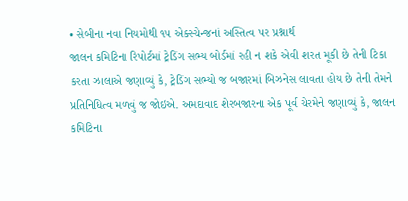• સેબીના નવા નિયમોથી ૧૫ એક્સ્ચેન્જનાં અસ્તિત્વ પર પ્રશ્નાર્થ
જાલન કમિટિના રિપોર્ટમાં ટ્રેડિંગ સભ્ય બોર્ડમાં રહી ન શકે એવી શરત મૂકી છે તેની ટિકા કરતા ઝાલાએ જણાવ્યું કે, ટ્રેડિંગ સભ્યો જ બજારમાં બિઝનેસ લાવતા હોય છે તેની તેમને પ્રતિનિધિત્વ મળવું જ જોઇએ. અમદાવાદ શેરબજારના એક પૂર્વ ચેરમેને જણાવ્યું કે, જાલન કમિટિના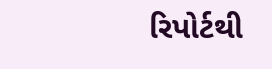રિપોર્ટથી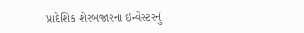પ્રાદેશિક શેરબજારના ઇન્વેસ્ટરનું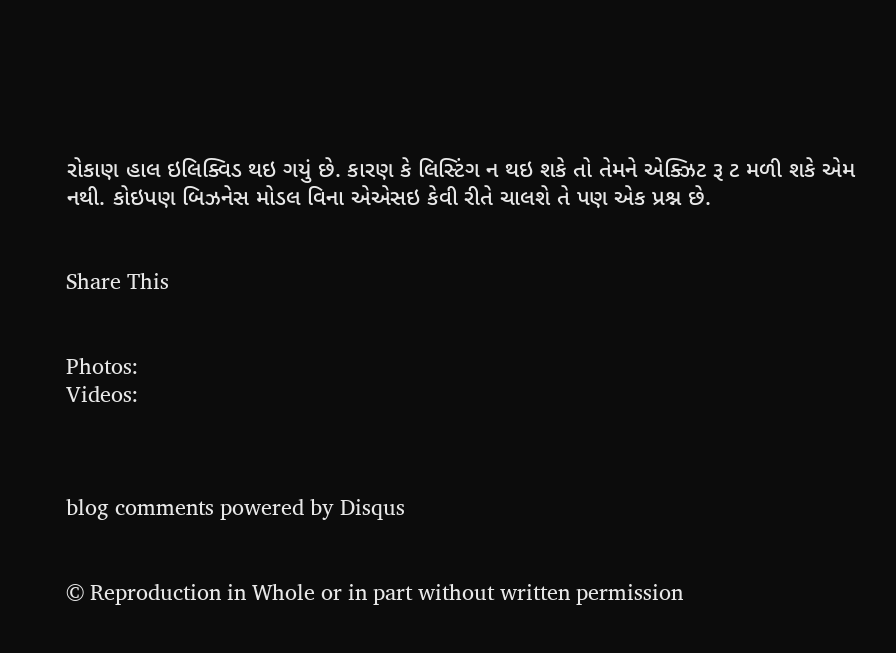રોકાણ હાલ ઇલિક્વિડ થઇ ગયું છે. કારણ કે લિસ્ટિંગ ન થઇ શકે તો તેમને એક્ઝિટ રૂ ટ મળી શકે એમ નથી. કોઇપણ બિઝનેસ મોડલ વિના એએસઇ કેવી રીતે ચાલશે તે પણ એક પ્રશ્ન છે.


Share This


Photos:
Videos:



blog comments powered by Disqus


© Reproduction in Whole or in part without written permission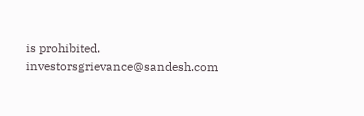is prohibited.
investorsgrievance@sandesh.com